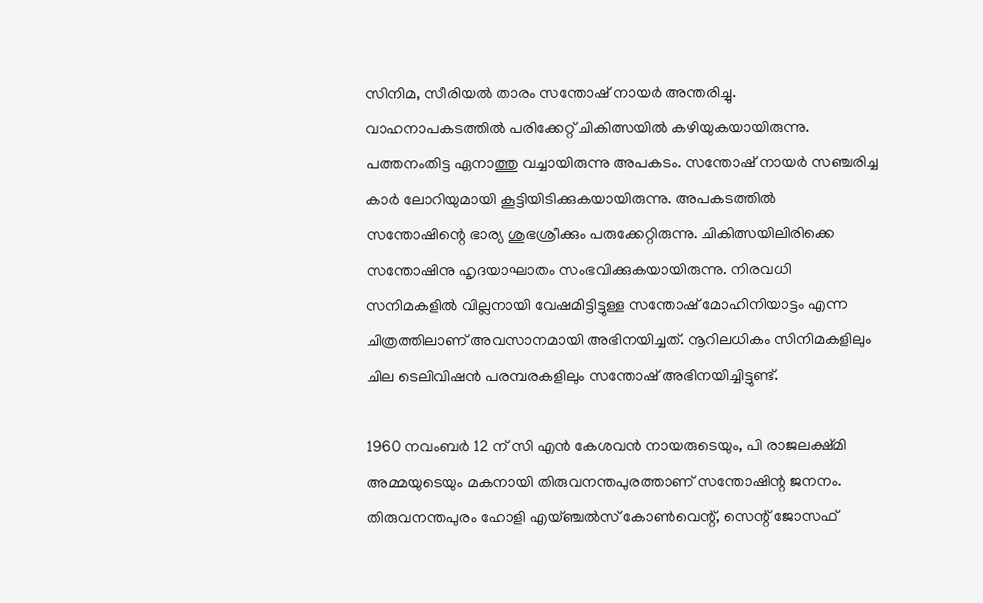സിനിമ, സീരിയല്‍ താരം സന്തോഷ് നായര്‍ അന്തരിച്ചു. വാഹനാപകടത്തില്‍ പരിക്കേറ്റ് ചികിത്സയില്‍ കഴിയുകയായിരുന്നു. പത്തനംതിട്ട ഏനാത്തു വച്ചായിരുന്നു അപകടം. സന്തോഷ് നായര്‍ സഞ്ചരിച്ച കാര്‍ ലോറിയുമായി കൂട്ടിയിടിക്കുകയായിരുന്നു. അപകടത്തില്‍ സന്തോഷിന്റെ ഭാര്യ ശുഭശ്രീക്കും പരുക്കേറ്റിരുന്നു. ചികിത്സയിലിരിക്കെ സന്തോഷിനു ഹൃദയാഘാതം സംഭവിക്കുകയായിരുന്നു. നിരവധി സനിമകളില്‍ വില്ലനായി വേഷമിട്ടിട്ടുള്ള സന്തോഷ് മോഹിനിയാട്ടം എന്ന ചിത്രത്തിലാണ് അവസാനമായി അഭിനയിച്ചത്. നൂറിലധികം സിനിമകളിലും ചില ടെലിവിഷന്‍ പരമ്പരകളിലും സന്തോഷ് അഭിനയിച്ചിട്ടുണ്ട്.

1960 നവംബര്‍ 12 ന് സി എന്‍ കേശവന്‍ നായരുടെയും, പി രാജലക്ഷ്മി അമ്മയുടെയും മകനായി തിരുവനന്തപുരത്താണ് സന്തോഷിന്റ ജനനം. തിരുവനന്തപുരം ഹോളി എയ്ഞ്ചല്‍സ് കോണ്‍വെന്റ്, സെന്റ് ജോസഫ്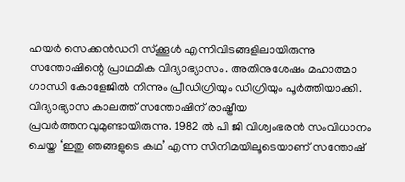ഹയര്‍ സെക്കന്‍ഡറി സ്‌ക്കൂള്‍ എന്നിവിടങ്ങളിലായിരുന്നു സന്തോഷിന്റെ പ്രാഥമിക വിദ്യാഭ്യാസം. അതിനുശേഷം മഹാത്മാ ഗാന്ധി കോളേജില്‍ നിന്നും പ്രീഡിഗ്രിയും ഡിഗ്രിയും പൂര്‍ത്തിയാക്കി. വിദ്യാഭ്യാസ കാലത്ത് സന്തോഷിന് രാഷ്ട്രീയ പ്രവര്‍ത്തനവുമുണ്ടായിരുന്നു. 1982 ല്‍ പി ജി വിശ്വംഭരന്‍ സംവിധാനം ചെയ്ത ‘ഇതു ഞങ്ങളുടെ കഥ’ എന്ന സിനിമയിലൂടെയാണ് സന്തോഷ്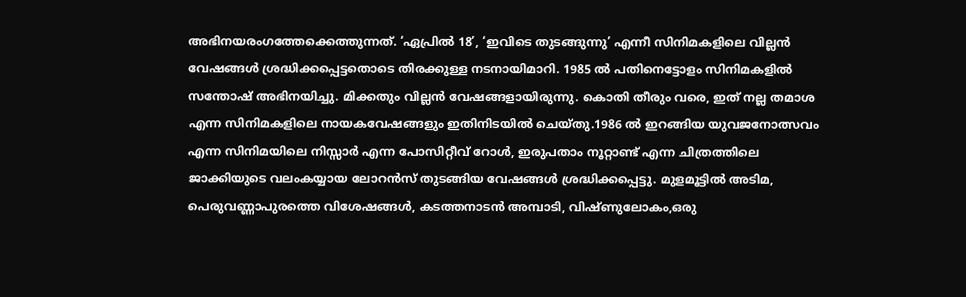അഭിനയരംഗത്തേക്കെത്തുന്നത്. ‘ഏപ്രില്‍ 18’, ‘ഇവിടെ തുടങ്ങുന്നു’ എന്നീ സിനിമകളിലെ വില്ലന്‍ വേഷങ്ങള്‍ ശ്രദ്ധിക്കപ്പെട്ടതൊടെ തിരക്കുള്ള നടനായിമാറി. 1985 ല്‍ പതിനെട്ടോളം സിനിമകളില്‍ സന്തോഷ് അഭിനയിച്ചു. മിക്കതും വില്ലന്‍ വേഷങ്ങളായിരുന്നു. കൊതി തീരും വരെ, ഇത് നല്ല തമാശ എന്ന സിനിമകളിലെ നായകവേഷങ്ങളും ഇതിനിടയില്‍ ചെയ്തു.1986 ല്‍ ഇറങ്ങിയ യുവജനോത്സവം എന്ന സിനിമയിലെ നിസ്സാര്‍ എന്ന പോസിറ്റീവ് റോള്‍, ഇരുപതാം നൂറ്റാണ്ട് എന്ന ചിത്രത്തിലെ ജാക്കിയുടെ വലംകയ്യായ ലോറന്‍സ് തുടങ്ങിയ വേഷങ്ങള്‍ ശ്രദ്ധിക്കപ്പെട്ടു. മുളമൂട്ടില്‍ അടിമ, പെരുവണ്ണാപുരത്തെ വിശേഷങ്ങള്‍, കടത്തനാടന്‍ അമ്പാടി, വിഷ്ണുലോകം,ഒരു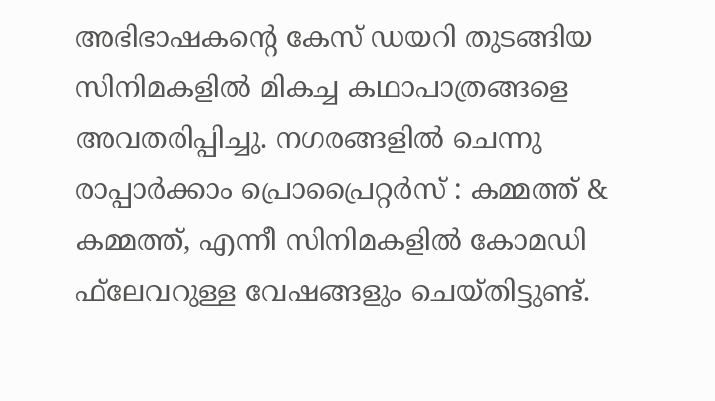അഭിഭാഷകന്റെ കേസ് ഡയറി തുടങ്ങിയ സിനിമകളില്‍ മികച്ച കഥാപാത്രങ്ങളെ അവതരിപ്പിച്ചു. നഗരങ്ങളില്‍ ചെന്നു രാപ്പാര്‍ക്കാം പ്രൊപ്രൈറ്റര്‍സ് : കമ്മത്ത് & കമ്മത്ത്, എന്നീ സിനിമകളില്‍ കോമഡി ഫ്‌ലേവറുള്ള വേഷങ്ങളും ചെയ്തിട്ടുണ്ട്.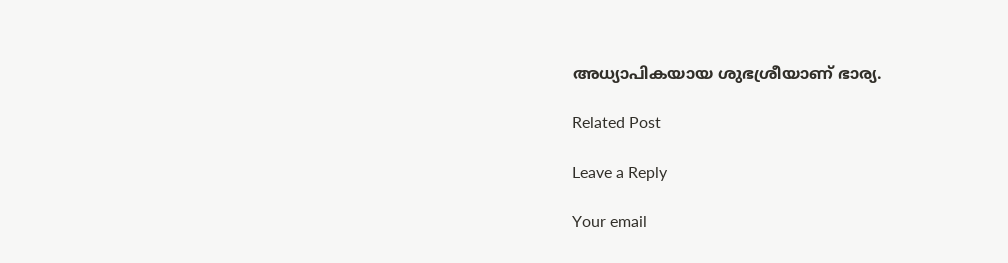അധ്യാപികയായ ശുഭശ്രീയാണ് ഭാര്യ.

Related Post

Leave a Reply

Your email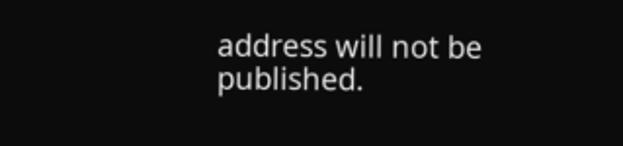address will not be published.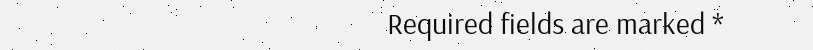Required fields are marked *